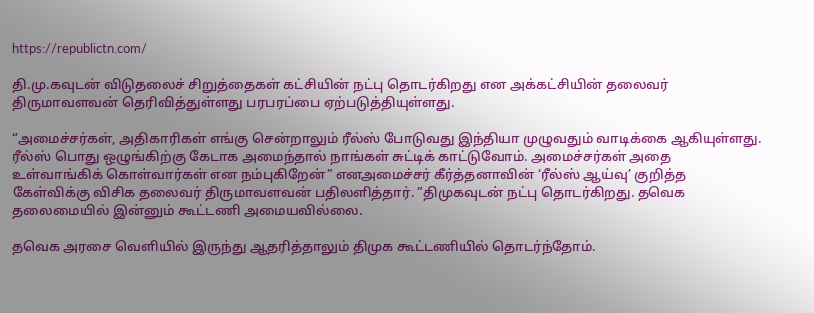https://republictn.com/

தி.மு.கவுடன் விடுதலைச் சிறுத்தைகள் கட்சியின் நட்பு தொடர்கிறது என அக்கட்சியின் தலைவர் திருமாவளவன் தெரிவித்துள்ளது பரபரப்பை ஏற்படுத்தியுள்ளது.

“அமைச்சர்கள், அதிகாரிகள் எங்கு சென்றாலும் ரீல்ஸ் போடுவது இந்தியா முழுவதும் வாடிக்கை ஆகியுள்ளது. ரீல்ஸ் பொது ஒழுங்கிற்கு கேடாக அமைந்தால் நாங்கள் சுட்டிக் காட்டுவோம். அமைச்சர்கள் அதை உள்வாங்கிக் கொள்வார்கள் என நம்புகிறேன்” எனஅமைச்சர் கீர்த்தனாவின் ‘ரீல்ஸ் ஆய்வு’ குறித்த கேள்விக்கு விசிக தலைவர் திருமாவளவன் பதிலளித்தார். ”திமுகவுடன் நட்பு தொடர்கிறது. தவெக தலைமையில் இன்னும் கூட்டணி அமையவில்லை.

தவெக அரசை வெளியில் இருந்து ஆதரித்தாலும் திமுக கூட்டணியில் தொடர்ந்தோம்.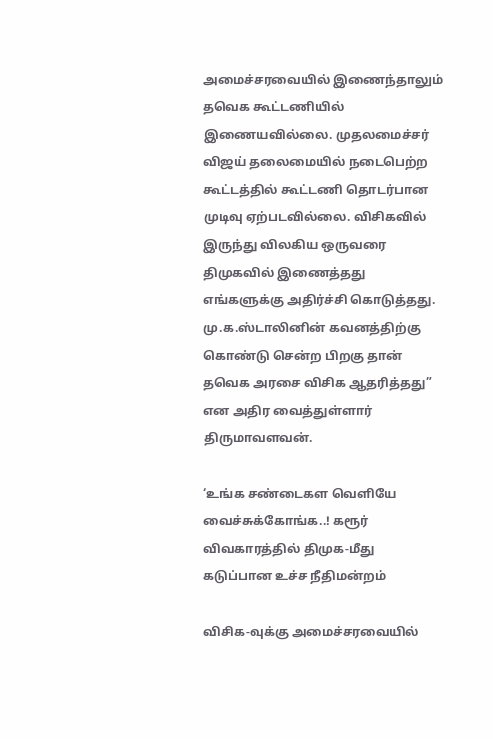அமைச்சரவையில் இணைந்தாலும் தவெக கூட்டணியில் இணையவில்லை. முதலமைச்சர் விஜய் தலைமையில் நடைபெற்ற கூட்டத்தில் கூட்டணி தொடர்பான முடிவு ஏற்படவில்லை. விசிகவில் இருந்து விலகிய ஒருவரை திமுகவில் இணைத்தது எங்களுக்கு அதிர்ச்சி கொடுத்தது. மு.க.ஸ்டாலினின் கவனத்திற்கு கொண்டு சென்ற பிறகு தான் தவெக அரசை விசிக ஆதரித்தது” என அதிர வைத்துள்ளார் திருமாவளவன்.

‘உங்க சண்டைகள வெளியே வைச்சுக்கோங்க..! கரூர் விவகாரத்தில் திமுக-மீது கடுப்பான உச்ச நீதிமன்றம்

விசிக-வுக்கு அமைச்சரவையில்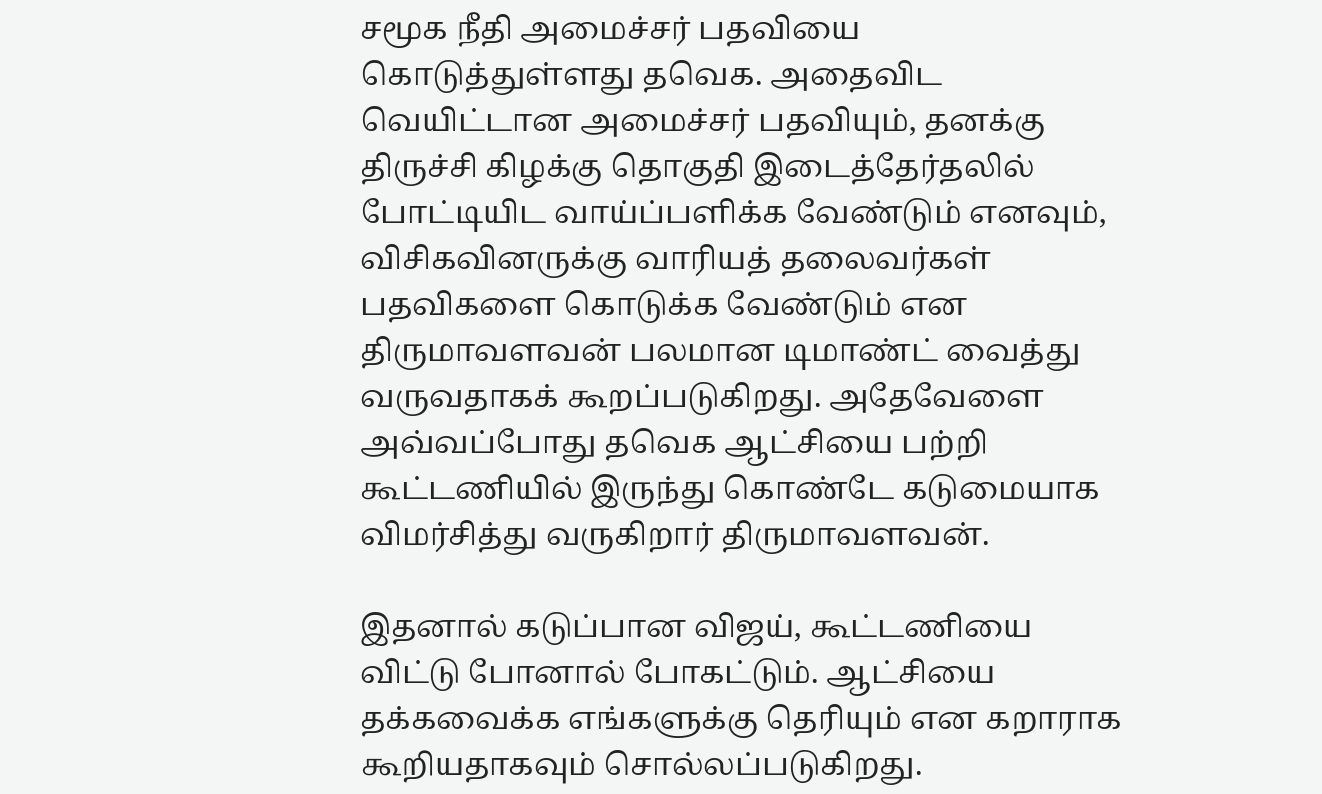சமூக நீதி அமைச்சர் பதவியை கொடுத்துள்ளது தவெக. அதைவிட வெயிட்டான அமைச்சர் பதவியும், தனக்கு திருச்சி கிழக்கு தொகுதி இடைத்தேர்தலில் போட்டியிட வாய்ப்பளிக்க வேண்டும் எனவும், விசிகவினருக்கு வாரியத் தலைவர்கள் பதவிகளை கொடுக்க வேண்டும் என திருமாவளவன் பலமான டிமாண்ட் வைத்து வருவதாகக் கூறப்படுகிறது. அதேவேளை அவ்வப்போது தவெக ஆட்சியை பற்றி கூட்டணியில் இருந்து கொண்டே கடுமையாக விமர்சித்து வருகிறார் திருமாவளவன்.

இதனால் கடுப்பான விஜய், கூட்டணியை விட்டு போனால் போகட்டும். ஆட்சியை தக்கவைக்க எங்களுக்கு தெரியும் என கறாராக கூறியதாகவும் சொல்லப்படுகிறது.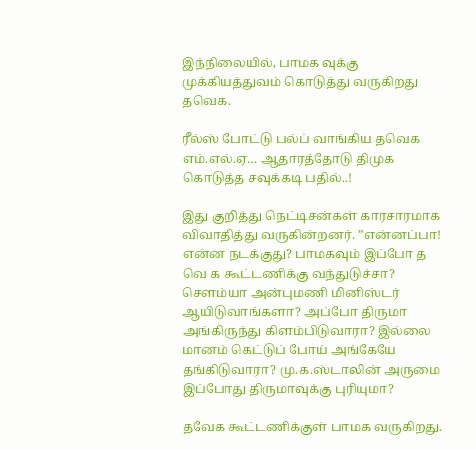இந்நிலையில், பாமக வுக்கு முக்கியத்துவம் கொடுத்து வருகிறது தவெக.

ரீல்ஸ் போட்டு பல்ப் வாங்கிய தவெக எம்.எல்.ஏ… ஆதாரத்தோடு திமுக கொடுத்த சவுக்கடி பதில்..!

இது குறித்து நெட்டிசன்கள் காரசாரமாக விவாதித்து வருகின்றனர். ”என்னப்பா! என்ன நடக்குது? பாமகவும் இப்போ த வெ க கூட்டணிக்கு வந்துடுச்சா? சௌம்யா அன்புமணி மினிஸ்டர் ஆயிடுவாங்களா? அப்போ திருமா அங்கிருந்து கிளம்பிடுவாரா? இல்லை மானம் கெட்டுப் போய் அங்கேயே தங்கிடுவாரா? மு.க.ஸ்டாலின் அருமை இப்போது திருமாவுக்கு புரியுமா?

தவேக கூட்டணிக்குள் பாமக வருகிறது.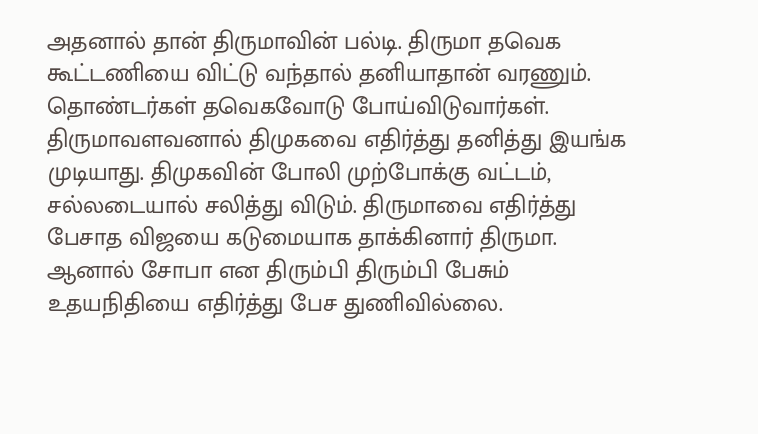அதனால் தான் திருமாவின் பல்டி. திருமா தவெக கூட்டணியை விட்டு வந்தால் தனியாதான் வரணும். தொண்டர்கள் தவெகவோடு போய்விடுவார்கள். திருமாவளவனால் திமுகவை எதிர்த்து தனித்து இயங்க முடியாது. திமுகவின் போலி முற்போக்கு வட்டம், சல்லடையால் சலித்து விடும். திருமாவை எதிர்த்து பேசாத விஜயை கடுமையாக தாக்கினார் திருமா. ஆனால் சோபா என திரும்பி திரும்பி பேசும் உதயநிதியை எதிர்த்து பேச துணிவில்லை.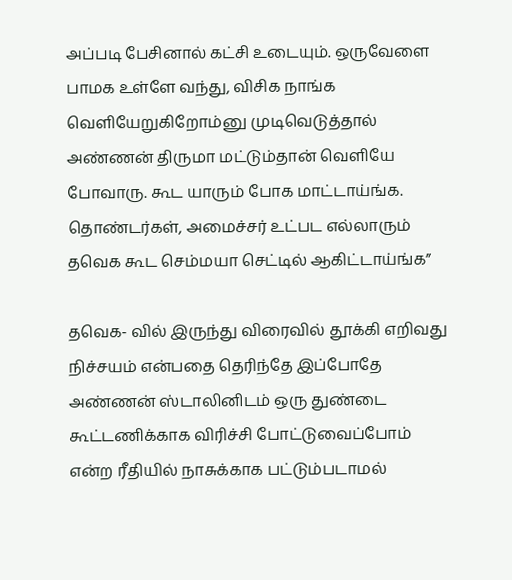அப்படி பேசினால் கட்சி உடையும். ஒருவேளை பாமக உள்ளே வந்து, விசிக நாங்க வெளியேறுகிறோம்னு முடிவெடுத்தால் அண்ணன் திருமா மட்டும்தான் வெளியே போவாரு. கூட யாரும் போக மாட்டாய்ங்க. தொண்டர்கள், அமைச்சர் உட்பட எல்லாரும் தவெக கூட செம்மயா செட்டில் ஆகிட்டாய்ங்க”

தவெக- வில் இருந்து விரைவில் தூக்கி எறிவது நிச்சயம் என்பதை தெரிந்தே இப்போதே அண்ணன் ஸ்டாலினிடம் ஒரு துண்டை கூட்டணிக்காக விரிச்சி போட்டுவைப்போம் என்ற ரீதியில் நாசுக்காக பட்டும்படாமல்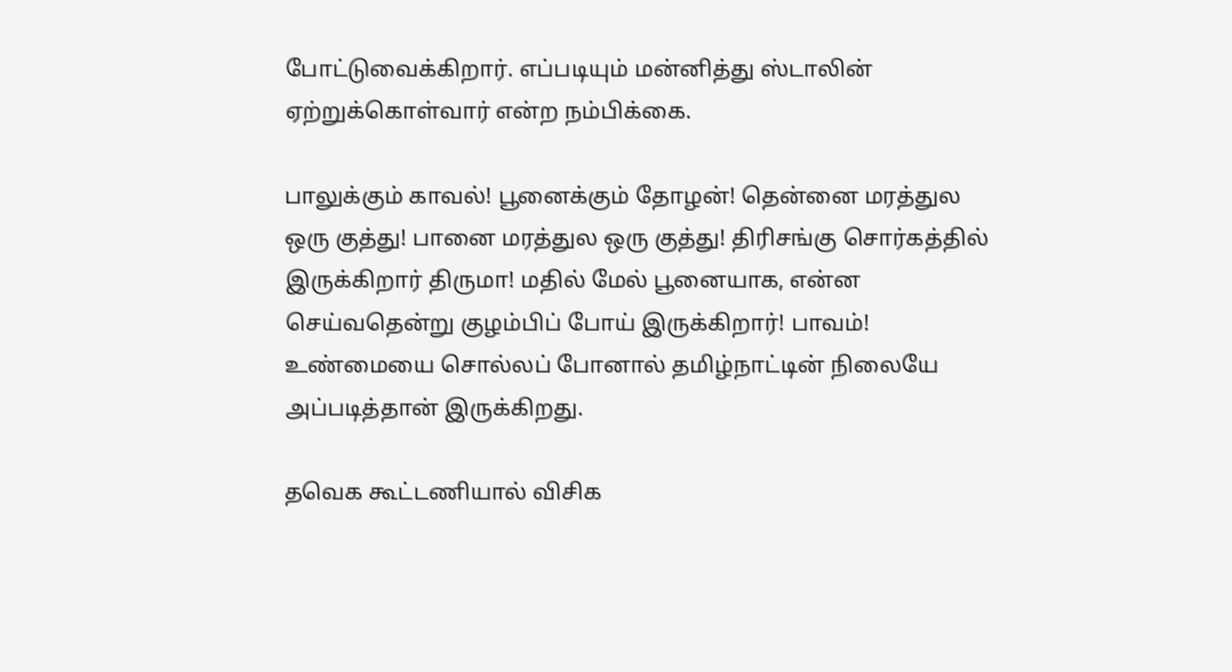போட்டுவைக்கிறார். எப்படியும் மன்னித்து ஸ்டாலின் ஏற்றுக்கொள்வார் என்ற நம்பிக்கை.

பாலுக்கும் காவல்! பூனைக்கும் தோழன்! தென்னை மரத்துல ஒரு குத்து! பானை மரத்துல ஒரு குத்து! திரிசங்கு சொர்கத்தில் இருக்கிறார் திருமா! மதில் மேல் பூனையாக, என்ன செய்வதென்று குழம்பிப் போய் இருக்கிறார்! பாவம்! உண்மையை சொல்லப் போனால் தமிழ்நாட்டின் நிலையே அப்படித்தான் இருக்கிறது.

தவெக கூட்டணியால் விசிக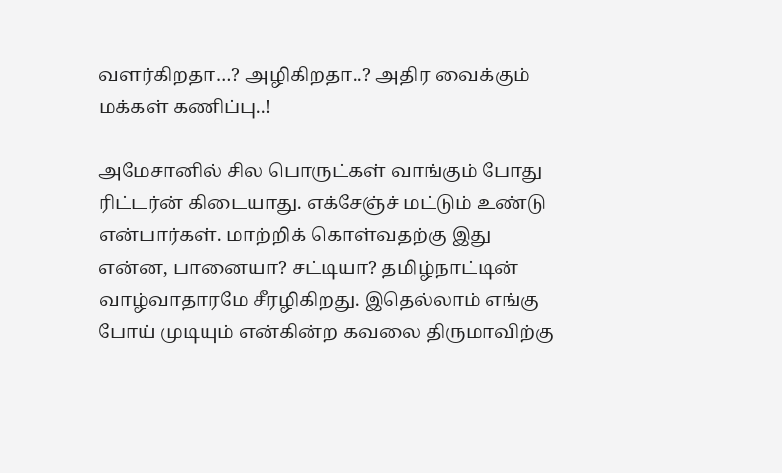வளர்கிறதா…? அழிகிறதா..? அதிர வைக்கும் மக்கள் கணிப்பு..!

அமேசானில் சில பொருட்கள் வாங்கும் போது ரிட்டர்ன் கிடையாது. எக்சேஞ்ச் மட்டும் உண்டு என்பார்கள். மாற்றிக் கொள்வதற்கு இது என்ன, பானையா? சட்டியா? தமிழ்நாட்டின் வாழ்வாதாரமே சீரழிகிறது. இதெல்லாம் எங்கு போய் முடியும் என்கின்ற கவலை திருமாவிற்கு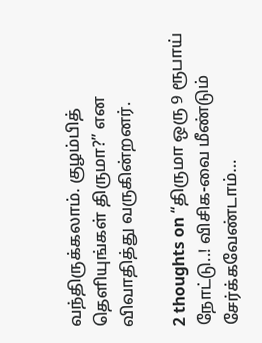வந்திருக்கலாம். குழம்பித் தெளியுங்கள் திருமா?” என விவாதித்து வருகின்றனர்.

2 thoughts on “திருமா ஒரு 9 ரூபாய் நோட்டு..! விசிக-வை மீண்டும் சேர்க்கவேண்டாம்…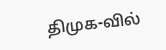திமுக-வில்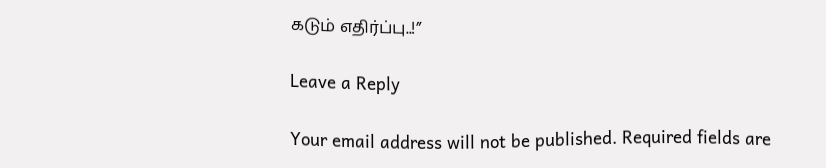கடும் எதிர்ப்பு..!”

Leave a Reply

Your email address will not be published. Required fields are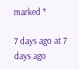marked *

7 days ago at 7 days ago